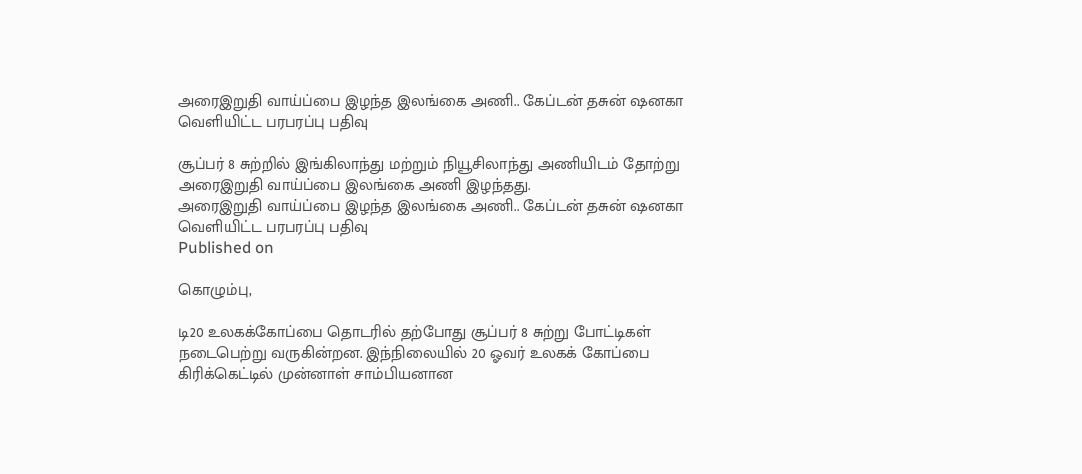அரைஇறுதி வாய்ப்பை இழந்த இலங்கை அணி.. கேப்டன் தசுன் ஷனகா வெளியிட்ட பரபரப்பு பதிவு

சூப்பர் 8 சுற்றில் இங்கிலாந்து மற்றும் நியூசிலாந்து அணியிடம் தோற்று அரைஇறுதி வாய்ப்பை இலங்கை அணி இழந்தது.
அரைஇறுதி வாய்ப்பை இழந்த இலங்கை அணி.. கேப்டன் தசுன் ஷனகா வெளியிட்ட பரபரப்பு பதிவு
Published on

கொழும்பு,

டி20 உலகக்கோப்பை தொடரில் தற்போது சூப்பர் 8 சுற்று போட்டிகள் நடைபெற்று வருகின்றன. இந்நிலையில் 20 ஓவர் உலகக் கோப்பை கிரிக்கெட்டில் முன்னாள் சாம்பியனான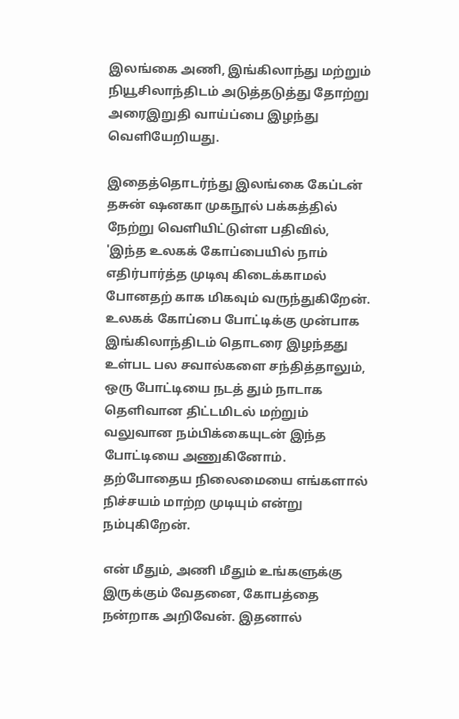இலங்கை அணி, இங்கிலாந்து மற்றும் நியூசிலாந்திடம் அடுத்தடுத்து தோற்று அரைஇறுதி வாய்ப்பை இழந்து வெளியேறியது.

இதைத்தொடர்ந்து இலங்கை கேப்டன் தசுன் ஷனகா முகநூல் பக்கத்தில் நேற்று வெளியிட்டுள்ள பதிவில், 'இந்த உலகக் கோப்பையில் நாம் எதிர்பார்த்த முடிவு கிடைக்காமல் போனதற் காக மிகவும் வருந்துகிறேன். உலகக் கோப்பை போட்டிக்கு முன்பாக இங்கிலாந்திடம் தொடரை இழந்தது உள்பட பல சவால்களை சந்தித்தாலும், ஒரு போட்டியை நடத் தும் நாடாக தெளிவான திட்டமிடல் மற்றும் வலுவான நம்பிக்கையுடன் இந்த போட்டியை அணுகினோம். தற்போதைய நிலைமையை எங்களால் நிச்சயம் மாற்ற முடியும் என்று நம்புகிறேன்.

என் மீதும், அணி மீதும் உங்களுக்கு இருக்கும் வேதனை, கோபத்தை நன்றாக அறிவேன். இதனால்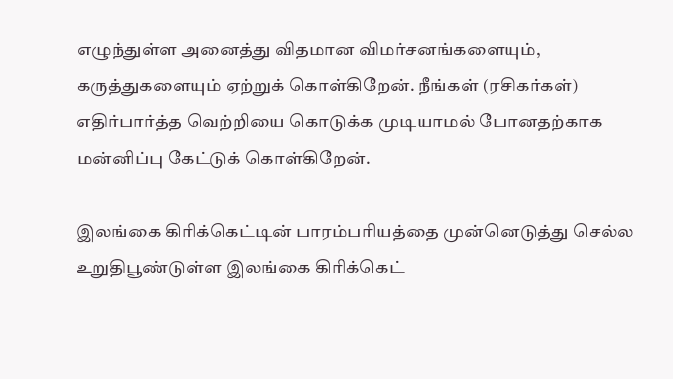எழுந்துள்ள அனைத்து விதமான விமர்சனங்களையும், கருத்துகளையும் ஏற்றுக் கொள்கிறேன். நீங்கள் (ரசிகர்கள்) எதிர்பார்த்த வெற்றியை கொடுக்க முடியாமல் போனதற்காக மன்னிப்பு கேட்டுக் கொள்கிறேன்.

இலங்கை கிரிக்கெட்டின் பாரம்பரியத்தை முன்னெடுத்து செல்ல உறுதிபூண்டுள்ள இலங்கை கிரிக்கெட்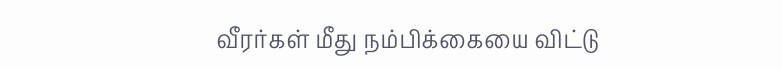வீரர்கள் மீது நம்பிக்கையை விட்டு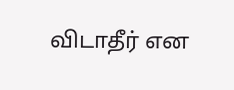விடாதீர் என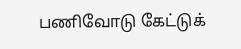பணிவோடு கேட்டுக்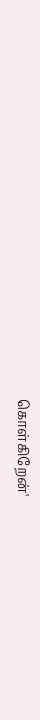கொள்கிறேன்'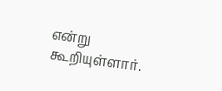என்று கூறியுள்ளார்.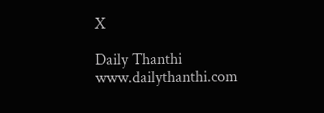X

Daily Thanthi
www.dailythanthi.com